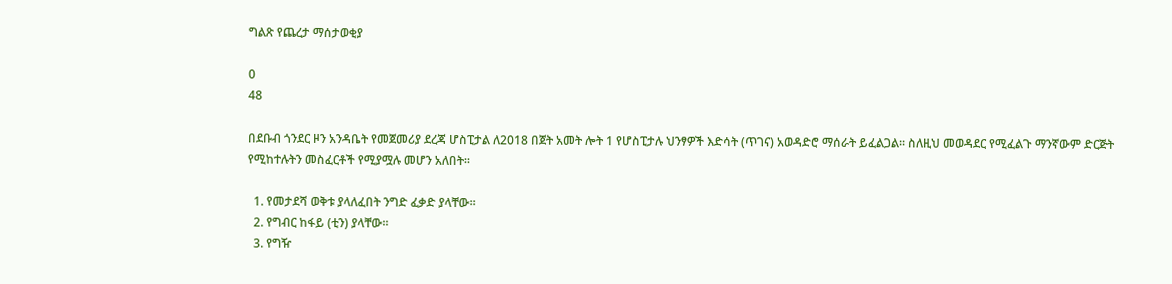ግልጽ የጨረታ ማሰታወቂያ

0
48

በደቡብ ጎንደር ዞን አንዳቤት የመጀመሪያ ደረጃ ሆስፒታል ለ2018 በጀት አመት ሎት 1 የሆስፒታሉ ህንፃዎች እድሳት (ጥገና) አወዳድሮ ማሰራት ይፈልጋል፡፡ ስለዚህ መወዳደር የሚፈልጉ ማንኛውም ድርጅት የሚከተሉትን መስፈርቶች የሚያሟሉ መሆን አለበት፡፡

  1. የመታደሻ ወቅቱ ያላለፈበት ንግድ ፈቃድ ያላቸው፡፡
  2. የግብር ከፋይ (ቲን) ያላቸው፡፡
  3. የግዥ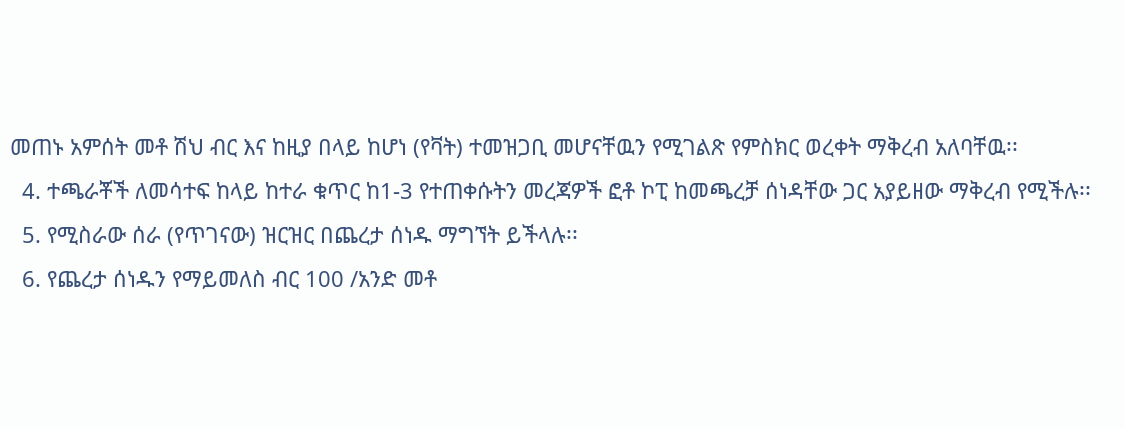መጠኑ አምሰት መቶ ሽህ ብር እና ከዚያ በላይ ከሆነ (የቫት) ተመዝጋቢ መሆናቸዉን የሚገልጽ የምስክር ወረቀት ማቅረብ አለባቸዉ፡፡
  4. ተጫራቾች ለመሳተፍ ከላይ ከተራ ቁጥር ከ1-3 የተጠቀሱትን መረጃዎች ፎቶ ኮፒ ከመጫረቻ ሰነዳቸው ጋር አያይዘው ማቅረብ የሚችሉ፡፡
  5. የሚስራው ሰራ (የጥገናው) ዝርዝር በጨረታ ሰነዱ ማግኘት ይችላሉ፡፡
  6. የጨረታ ሰነዱን የማይመለስ ብር 100 /አንድ መቶ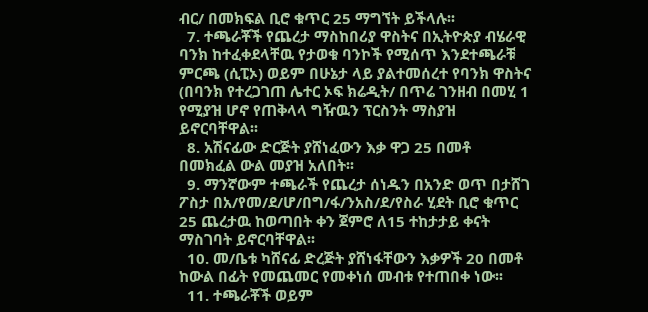ብር/ በመክፍል ቢሮ ቁጥር 25 ማግኘት ይችላሉ፡፡
  7. ተጫራቾች የጨረታ ማስከበሪያ ዋስትና በኢትዮጵያ ብሄራዊ ባንክ ከተፈቀደላቸዉ የታወቁ ባንኮች የሚሰጥ እንደተጫራቹ ምርጫ (ሲፒኦ) ወይም በሁኔታ ላይ ያልተመሰረተ የባንክ ዋስትና (በባንክ የተረጋገጠ ሌተር ኦፍ ክሬዲት/ በጥሬ ገንዘብ በመሂ 1 የሚያዝ ሆኖ የጠቅላላ ግዥዉን ፕርስንት ማስያዝ ይኖርባቸዋል፡፡
  8. አሽናፊው ድርጅት ያሸነፈውን እቃ ዋጋ 25 በመቶ በመክፈል ውል መያዝ አለበት፡፡
  9. ማንኛውም ተጫራች የጨረታ ሰነዱን በአንድ ወጥ በታሸገ ፖስታ በአ/የመ/ደ/ሆ/በግ/ፋ/ንአስ/ደ/የስራ ሂደት ቢሮ ቁጥር 25 ጨረታዉ ከወጣበት ቀን ጀምሮ ለ15 ተከታታይ ቀናት ማስገባት ይኖርባቸዋል፡፡
  10. መ/ቤቱ ካሸናፊ ድረጅት ያሸነፋቸውን እቃዎች 20 በመቶ ከውል በፊት የመጨመር የመቀነሰ መብቱ የተጠበቀ ነው፡፡
  11. ተጫራቾች ወይም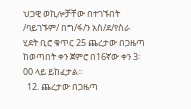ህጋዊ ወኪሎቻቸው በተገኙበት /ባይገኙም/ በግ/ፋ/ን አስ/ደ/የስራ ሂደት ቢሮ ቁጥር 25 ጨረታው በጋዜጣ ከወጣበት ቀን ጀምሮ በ16ኛው ቀን 3፡00 ላይ ይከፈታል፡፡
  12. ጨረታው በጋዜጣ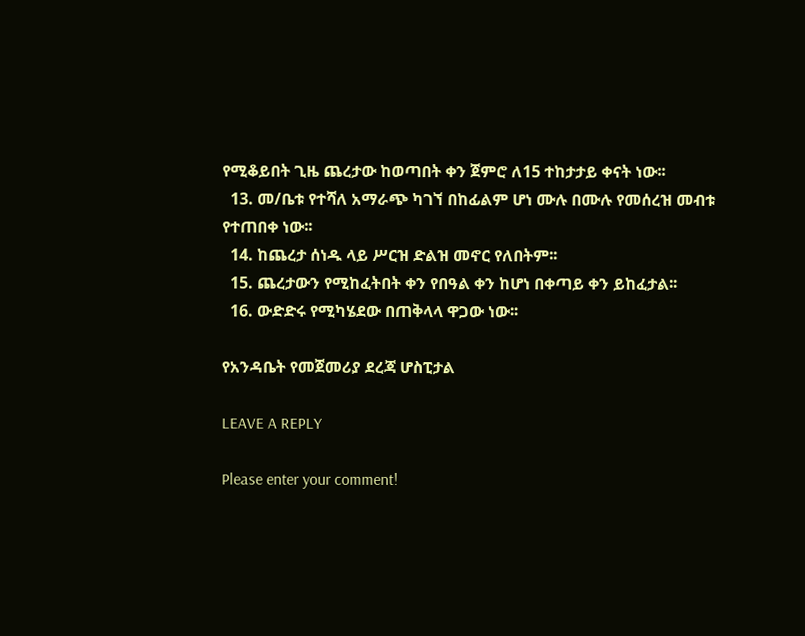የሚቆይበት ጊዜ ጨረታው ከወጣበት ቀን ጀምሮ ለ15 ተከታታይ ቀናት ነው፡፡
  13. መ/ቤቱ የተሻለ አማራጭ ካገኘ በከፊልም ሆነ ሙሉ በሙሉ የመሰረዝ መብቱ የተጠበቀ ነው፡፡
  14. ከጨረታ ሰነዱ ላይ ሥርዝ ድልዝ መኖር የለበትም፡፡
  15. ጨረታውን የሚከፈትበት ቀን የበዓል ቀን ከሆነ በቀጣይ ቀን ይከፈታል፡፡
  16. ውድድሩ የሚካሄደው በጠቅላላ ዋጋው ነው፡፡

የአንዳቤት የመጀመሪያ ደረጃ ሆስፒታል

LEAVE A REPLY

Please enter your comment!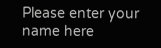Please enter your name here